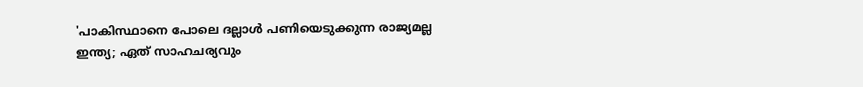'പാകിസ്ഥാനെ പോലെ ദല്ലാള്‍ പണിയെടുക്കുന്ന രാജ്യമല്ല ഇന്ത്യ; ഏത് സാഹചര്യവും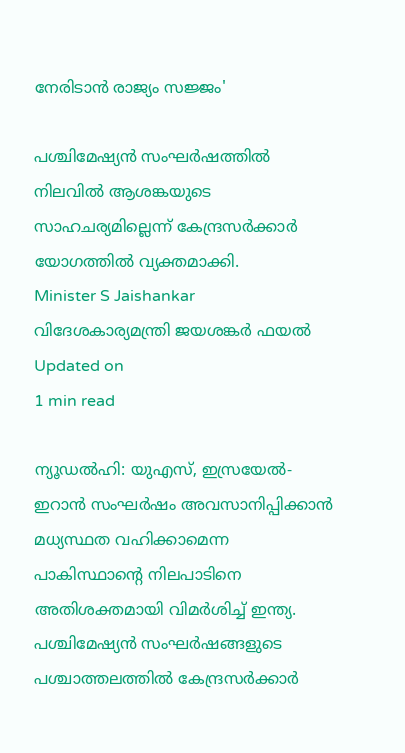നേരിടാന്‍ രാജ്യം സജ്ജം'

പശ്ചിമേഷ്യന്‍ സംഘര്‍ഷത്തില്‍ നിലവില്‍ ആശങ്കയുടെ സാഹചര്യമില്ലെന്ന് കേന്ദ്രസര്‍ക്കാര്‍ യോഗത്തില്‍ വ്യക്തമാക്കി.
Minister S Jaishankar
വിദേശകാര്യമന്ത്രി ജയശങ്കർ ഫയൽ
Updated on
1 min read

ന്യൂഡല്‍ഹി: യുഎസ്, ഇസ്രയേല്‍- ഇറാന്‍ സംഘര്‍ഷം അവസാനിപ്പിക്കാന്‍ മധ്യസ്ഥത വഹിക്കാമെന്ന പാകിസ്ഥാന്റെ നിലപാടിനെ അതിശക്തമായി വിമര്‍ശിച്ച് ഇന്ത്യ. പശ്ചിമേഷ്യന്‍ സംഘര്‍ഷങ്ങളുടെ പശ്ചാത്തലത്തില്‍ കേന്ദ്രസര്‍ക്കാര്‍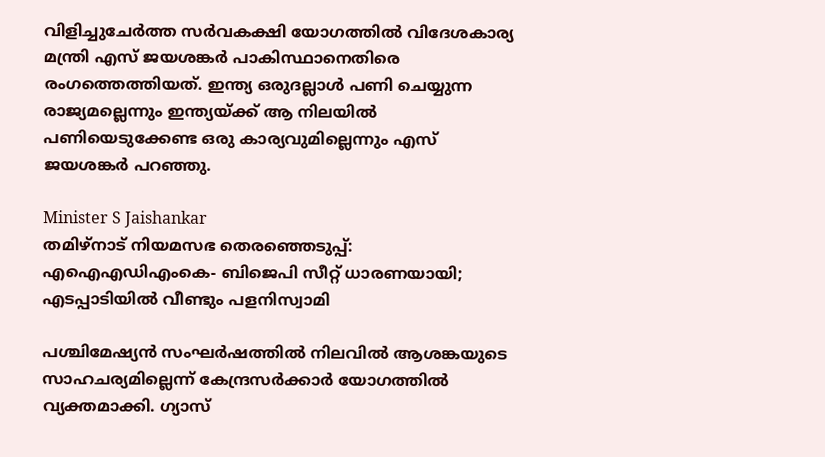വിളിച്ചുചേര്‍ത്ത സര്‍വകക്ഷി യോഗത്തില്‍ വിദേശകാര്യ മന്ത്രി എസ് ജയശങ്കര്‍ പാകിസ്ഥാനെതിരെ രംഗത്തെത്തിയത്. ഇന്ത്യ ഒരുദല്ലാള്‍ പണി ചെയ്യുന്ന രാജ്യമല്ലെന്നും ഇന്ത്യയ്ക്ക് ആ നിലയില്‍ പണിയെടുക്കേണ്ട ഒരു കാര്യവുമില്ലെന്നും എസ് ജയശങ്കര്‍ പറഞ്ഞു.

Minister S Jaishankar
തമിഴ്‌നാട് നിയമസഭ തെരഞ്ഞെടുപ്പ്: എഐഎഡിഎംകെ- ബിജെപി സീറ്റ് ധാരണയായി; എടപ്പാടിയില്‍ വീണ്ടും പളനിസ്വാമി

പശ്ചിമേഷ്യന്‍ സംഘര്‍ഷത്തില്‍ നിലവില്‍ ആശങ്കയുടെ സാഹചര്യമില്ലെന്ന് കേന്ദ്രസര്‍ക്കാര്‍ യോഗത്തില്‍ വ്യക്തമാക്കി. ഗ്യാസ്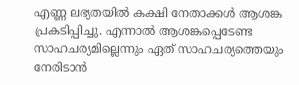എണ്ണ ലഭ്യതയില്‍ കക്ഷി നേതാക്കള്‍ ആശങ്ക പ്രകടിപ്പിച്ചു. എന്നാല്‍ ആശങ്കപ്പെടേണ്ട സാഹചര്യമില്ലെന്നും ഏത് സാഹചര്യത്തെയും നേരിടാന്‍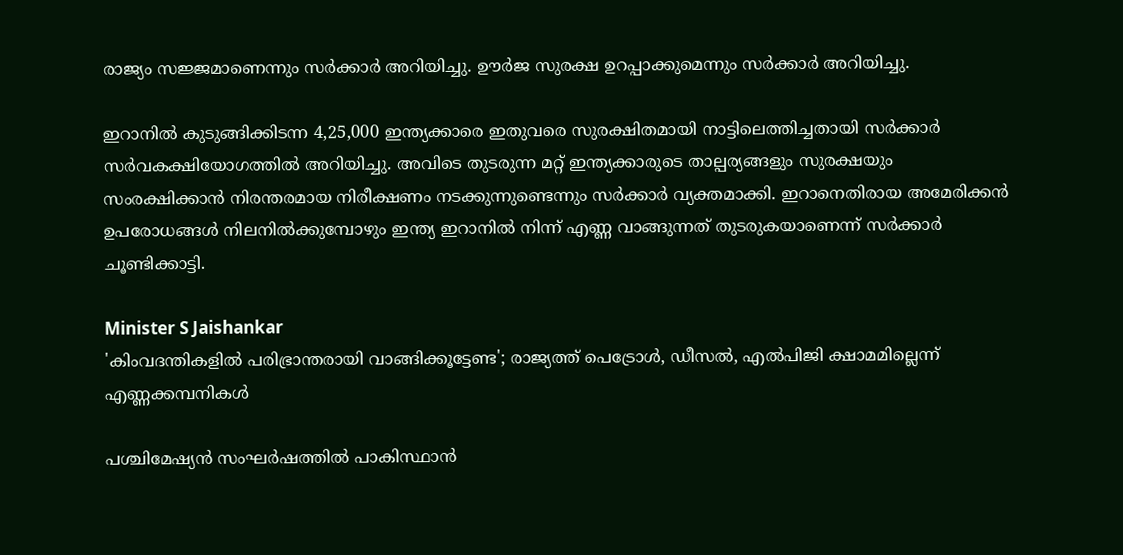രാജ്യം സജ്ജമാണെന്നും സര്‍ക്കാര്‍ അറിയിച്ചു. ഊര്‍ജ സുരക്ഷ ഉറപ്പാക്കുമെന്നും സര്‍ക്കാര്‍ അറിയിച്ചു.

ഇറാനിൽ കുടുങ്ങിക്കിടന്ന 4,25,000 ഇന്ത്യക്കാരെ ഇതുവരെ സുരക്ഷിതമായി നാട്ടിലെത്തിച്ചതായി സർക്കാർ സർവകക്ഷിയോഗത്തിൽ അറിയിച്ചു. അവിടെ തുടരുന്ന മറ്റ് ഇന്ത്യക്കാരുടെ താല്പര്യങ്ങളും സുരക്ഷയും സംരക്ഷിക്കാൻ നിരന്തരമായ നിരീക്ഷണം നടക്കുന്നുണ്ടെന്നും സർക്കാർ വ്യക്തമാക്കി. ഇറാനെതിരായ അമേരിക്കൻ ഉപരോധങ്ങൾ നിലനിൽക്കുമ്പോഴും ഇന്ത്യ ഇറാനിൽ നിന്ന് എണ്ണ വാങ്ങുന്നത് തുടരുകയാണെന്ന് സർക്കാർ ചൂണ്ടിക്കാട്ടി.

Minister S Jaishankar
'കിംവദന്തികളില്‍ പരിഭ്രാന്തരായി വാങ്ങിക്കൂട്ടേണ്ട'; രാജ്യത്ത് പെട്രോള്‍, ഡീസല്‍, എല്‍പിജി ക്ഷാമമില്ലെന്ന് എണ്ണക്കമ്പനികള്‍

പശ്ചിമേഷ്യന്‍ സംഘര്‍ഷത്തില്‍ പാകിസ്ഥാന്‍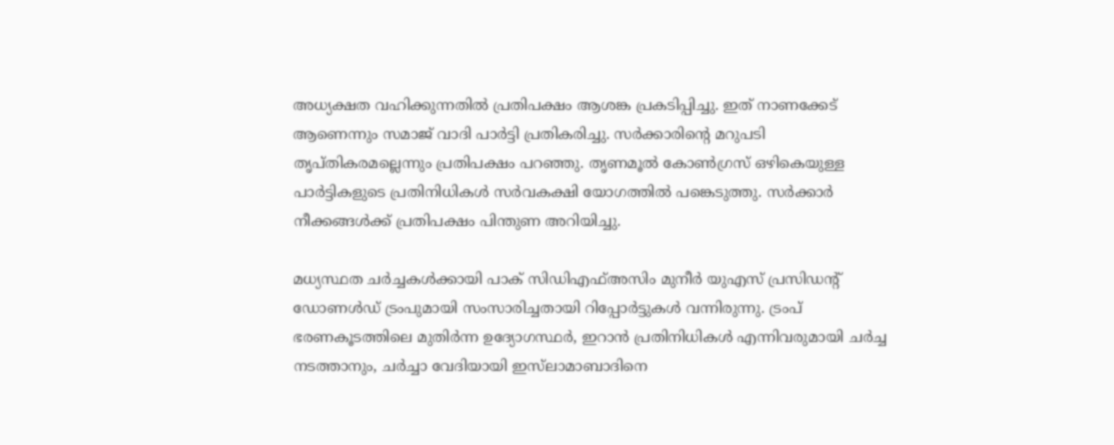അധ്യക്ഷത വഹിക്കുന്നതില്‍ പ്രതിപക്ഷം ആശങ്ക പ്രകടിപ്പിച്ചു. ഇത് നാണക്കേട് ആണെന്നും സമാജ് വാദി പാര്‍ട്ടി പ്രതികരിച്ചു. സര്‍ക്കാരിന്റെ മറുപടി തൃപ്തികരമല്ലെന്നും പ്രതിപക്ഷം പറഞ്ഞു. തൃണമൂല്‍ കോണ്‍ഗ്രസ് ഒഴികെയുള്ള പാര്‍ട്ടികളുടെ പ്രതിനിധികള്‍ സര്‍വകക്ഷി യോഗത്തില്‍ പങ്കെടുത്തു. സര്‍ക്കാര്‍ നീക്കങ്ങള്‍ക്ക് പ്രതിപക്ഷം പിന്തുണ അറിയിച്ചു.

മധ്യസ്ഥത ചര്‍ച്ചകള്‍ക്കായി പാക് സിഡിഎഫ്അസിം മുനീര്‍ യുഎസ് പ്രസിഡന്റ് ഡോണള്‍ഡ് ട്രംപുമായി സംസാരിച്ചതായി റിപ്പോര്‍ട്ടുകള്‍ വന്നിരുന്നു. ട്രംപ് ഭരണകൂടത്തിലെ മുതിര്‍ന്ന ഉദ്യോഗസ്ഥര്‍, ഇറാന്‍ പ്രതിനിധികള്‍ എന്നിവരുമായി ചര്‍ച്ച നടത്താനും, ചര്‍ച്ചാ വേദിയായി ഇസ്‌ലാമാബാദിനെ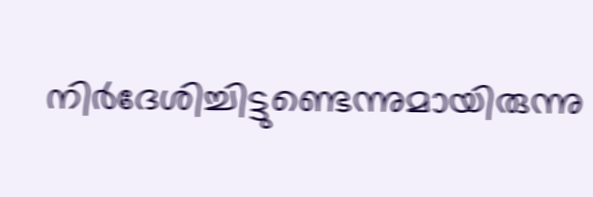നിര്‍ദേശിച്ചിട്ടുണ്ടെന്നുമായിരുന്നു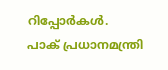റിപ്പോര്‍കള്‍. പാക് പ്രധാനമന്ത്രി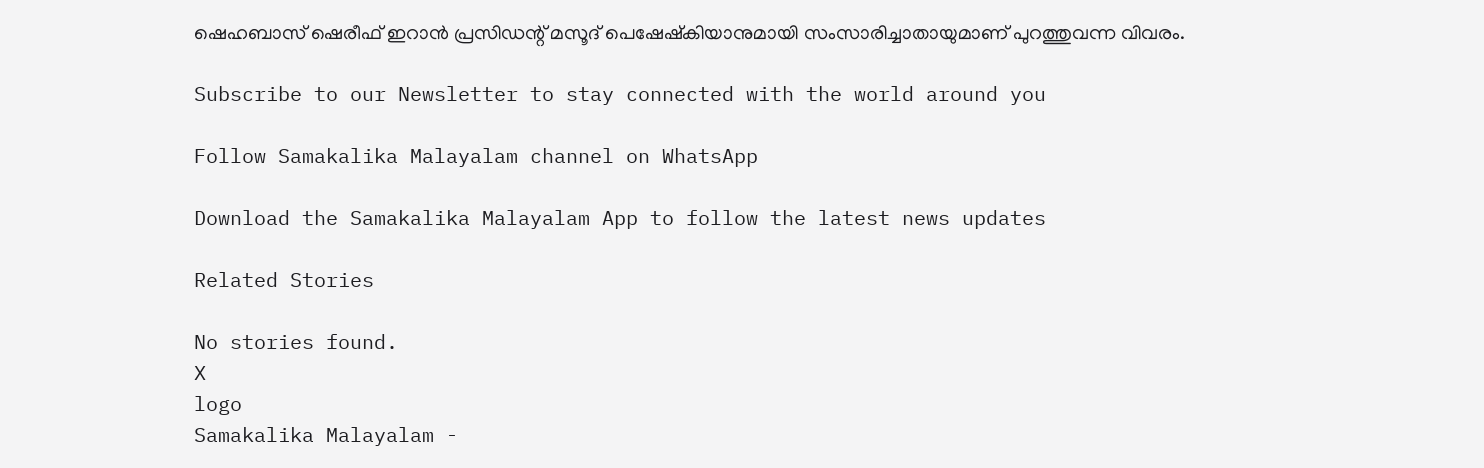ഷെഹബാസ് ഷെരീഫ് ഇറാന്‍ പ്രസിഡന്റ് മസൂദ് പെഷേഷ്‌കിയാനുമായി സംസാരിച്ചാതായുമാണ് പുറത്തുവന്ന വിവരം.

Subscribe to our Newsletter to stay connected with the world around you

Follow Samakalika Malayalam channel on WhatsApp

Download the Samakalika Malayalam App to follow the latest news updates

Related Stories

No stories found.
X
logo
Samakalika Malayalam -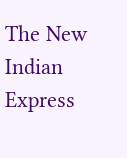The New Indian Express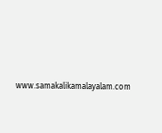www.samakalikamalayalam.com